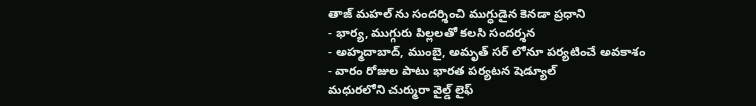తాజ్ మహల్ ను సందర్శించి ముగ్ధుడైన కెనడా ప్రధాని
- భార్య, ముగ్గురు పిల్లలతో కలసి సందర్శన
- అహ్మదాబాద్, ముంబై, అమృత్ సర్ లోనూ పర్యటించే అవకాశం
- వారం రోజుల పాటు భారత పర్యటన షెడ్యూల్
మధురలోని చుర్మురా వైల్డ్ లైఫ్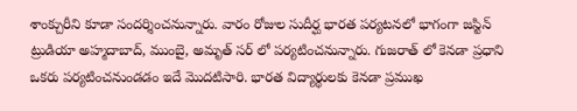శాంక్చురీని కూడా సందర్శించనున్నారు. వారం రోజుల సుదీర్ఘ భారత పర్యటనలో భాగంగా జస్టిన్ ట్రుడియా అహ్మదాబాద్, ముంబై, అమృత్ సర్ లో పర్యటించనున్నారు. గుజరాత్ లో కెనడా ప్రధాని ఒకరు పర్యటించనుండడం ఇదే మొదటిసారి. భారత విద్యార్థులకు కెనడా ప్రముఖ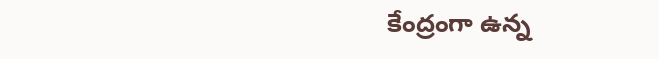కేంద్రంగా ఉన్న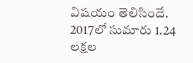విషయం తెలిసిందే. 2017లో సుమారు 1.24 లక్షల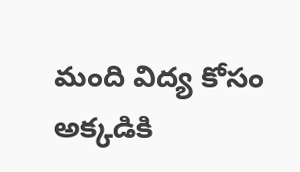మంది విద్య కోసం అక్కడికి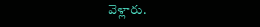వెళ్లారు.